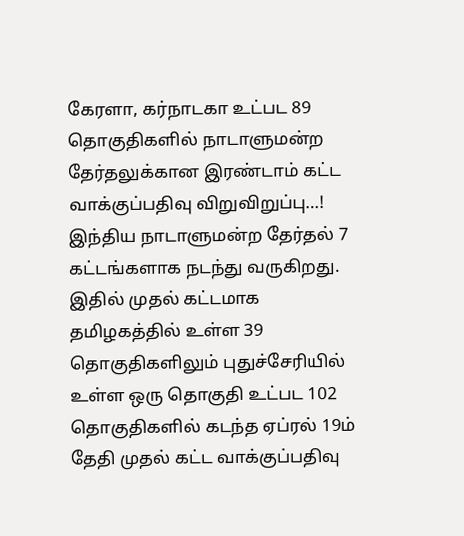கேரளா, கர்நாடகா உட்பட 89 தொகுதிகளில் நாடாளுமன்ற தேர்தலுக்கான இரண்டாம் கட்ட வாக்குப்பதிவு விறுவிறுப்பு…!
இந்திய நாடாளுமன்ற தேர்தல் 7 கட்டங்களாக நடந்து வருகிறது. இதில் முதல் கட்டமாக தமிழகத்தில் உள்ள 39 தொகுதிகளிலும் புதுச்சேரியில் உள்ள ஒரு தொகுதி உட்பட 102 தொகுதிகளில் கடந்த ஏப்ரல் 19ம் தேதி முதல் கட்ட வாக்குப்பதிவு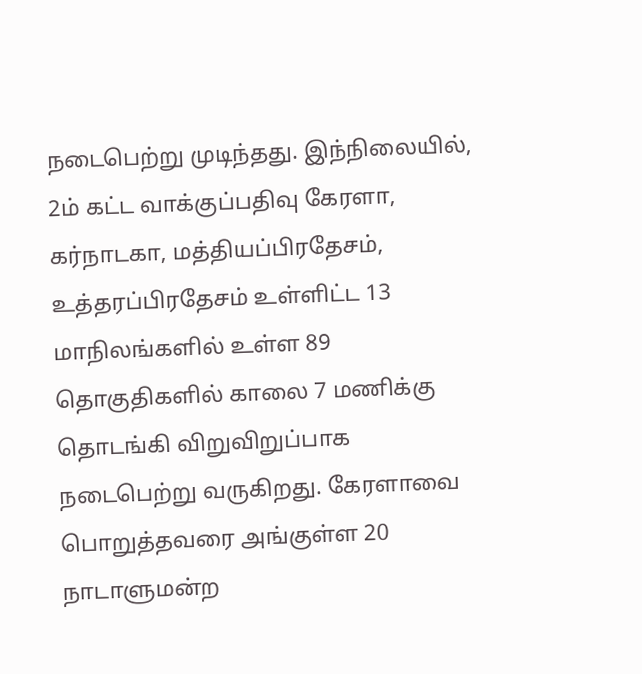நடைபெற்று முடிந்தது. இந்நிலையில், 2ம் கட்ட வாக்குப்பதிவு கேரளா, கர்நாடகா, மத்தியப்பிரதேசம், உத்தரப்பிரதேசம் உள்ளிட்ட 13 மாநிலங்களில் உள்ள 89 தொகுதிகளில் காலை 7 மணிக்கு தொடங்கி விறுவிறுப்பாக நடைபெற்று வருகிறது. கேரளாவை பொறுத்தவரை அங்குள்ள 20 நாடாளுமன்ற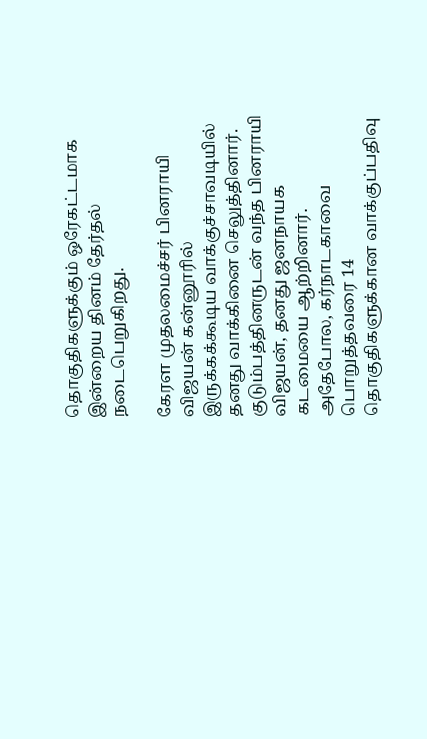தொகுதிகளுக்கும் ஒரேகட்டமாக இன்றைய தினம் தேர்தல் நடைபெறுகிறது.

கேரள முதலமைச்சர் பினராயி விஜயன் கன்னூரில் இருக்கக்கூடிய வாக்குச்சாவடியில் தனது வாக்கினை செலுத்தினார். குடும்பத்தினருடன் வந்த பினராயி விஜயன், தனது ஜனநாயக கடமையை ஆற்றினார். அதேபோல, கர்நாடகாவை பொறுத்தவரை 14 தொகுதிகளுக்கான வாக்குப்பதிவு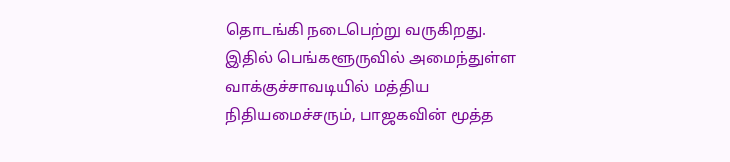தொடங்கி நடைபெற்று வருகிறது. இதில் பெங்களூருவில் அமைந்துள்ள வாக்குச்சாவடியில் மத்திய நிதியமைச்சரும், பாஜகவின் மூத்த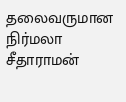தலைவருமான நிர்மலா சீதாராமன்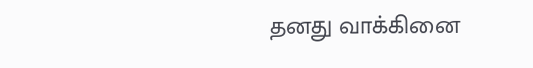தனது வாக்கினை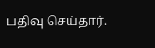பதிவு செய்தார்.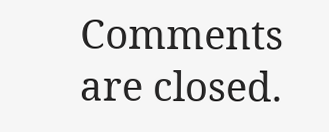Comments are closed.